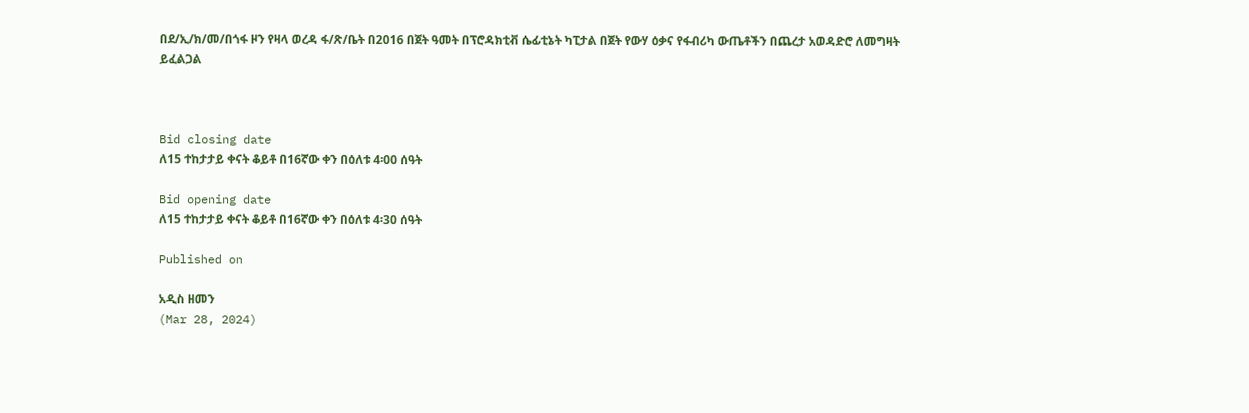በደ/ኢ/ክ/መ/በጎፋ ዞን የዛላ ወረዳ ፋ/ጽ/ቤት በ2016 በጀት ዓመት በፕሮዳክቲቭ ሴፊቲኔት ካፒታል በጀት የውሃ ዕቃና የፋብሪካ ውጤቶችን በጨረታ አወዳድሮ ለመግዛት ይፈልጋል



Bid closing date
ለ15 ተከታታይ ቀናት ቆይቶ በ16ኛው ቀን በዕለቱ 4፡00 ሰዓት

Bid opening date
ለ15 ተከታታይ ቀናት ቆይቶ በ16ኛው ቀን በዕለቱ 4፡30 ሰዓት

Published on

አዲስ ዘመን
(Mar 28, 2024)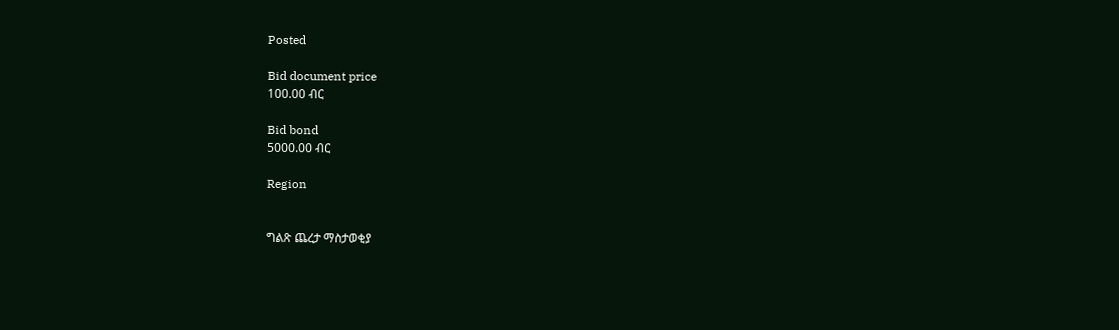Posted

Bid document price
100.00 ብር

Bid bond
5000.00 ብር

Region


ግልጽ ጨረታ ማስታወቂያ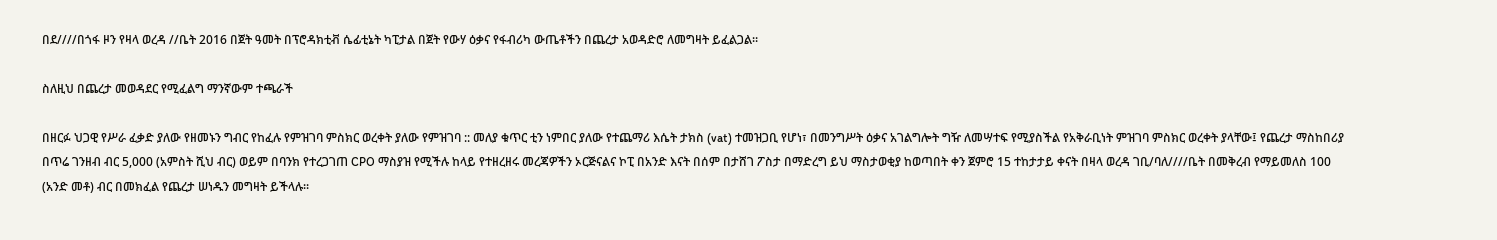በደ////በጎፋ ዞን የዛላ ወረዳ //ቤት 2016 በጀት ዓመት በፕሮዳክቲቭ ሴፊቲኔት ካፒታል በጀት የውሃ ዕቃና የፋብሪካ ውጤቶችን በጨረታ አወዳድሮ ለመግዛት ይፈልጋል።

ስለዚህ በጨረታ መወዳደር የሚፈልግ ማንኛውም ተጫራች

በዘርፉ ህጋዊ የሥራ ፈቃድ ያለው የዘመኑን ግብር የከፈሉ የምዝገባ ምስክር ወረቀት ያለው የምዝገባ :: መለያ ቁጥር ቲን ነምበር ያለው የተጨማሪ እሴት ታክስ (vat) ተመዝጋቢ የሆነ፣ በመንግሥት ዕቃና አገልግሎት ግዥ ለመሣተፍ የሚያስችል የአቅራቢነት ምዝገባ ምስክር ወረቀት ያላቸው፤ የጨረታ ማስከበሪያ በጥሬ ገንዘብ ብር 5,000 (አምስት ሺህ ብር) ወይም በባንክ የተረጋገጠ CPO ማስያዝ የሚችሉ ከላይ የተዘረዘሩ መረጃዎችን ኦርጅናልና ኮፒ በአንድ እናት በሰም በታሸገ ፖስታ በማድረግ ይህ ማስታወቂያ ከወጣበት ቀን ጀምሮ 15 ተከታታይ ቀናት በዛላ ወረዳ ገቢ/ባለ////ቤት በመቅረብ የማይመለስ 100 (አንድ መቶ) ብር በመክፈል የጨረታ ሠነዱን መግዛት ይችላሉ፡፡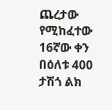ጨረታው የሚከፈተው 16ኛው ቀን በዕለቱ 400 ታሽጎ ልክ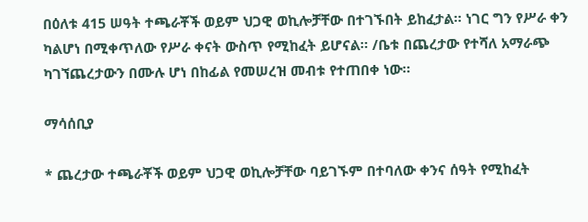በዕለቱ 415 ሠዓት ተጫራቾች ወይም ህጋዊ ወኪሎቻቸው በተገኙበት ይከፈታል። ነገር ግን የሥራ ቀን ካልሆነ በሚቀጥለው የሥራ ቀናት ውስጥ የሚከፈት ይሆናል፡፡ /ቤቱ በጨረታው የተሻለ አማራጭ ካገኘጨረታውን በሙሉ ሆነ በከፊል የመሠረዝ መብቱ የተጠበቀ ነው፡፡

ማሳሰቢያ

* ጨረታው ተጫራቾች ወይም ህጋዊ ወኪሎቻቸው ባይገኙም በተባለው ቀንና ሰዓት የሚከፈት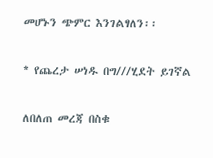መሆኑን ጭምር እንገልፃለን፡፡

* የጨረታ ሠነዱ በግ///ሂደት ይገኛል

ለበለጠ መረጃ በስቁ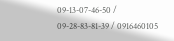09-13-07-46-50 / 09-28-83-81-39 / 0916460105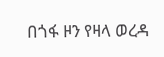በጎፋ ዞን የዛላ ወረዳ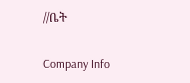//ቤት

Company Info